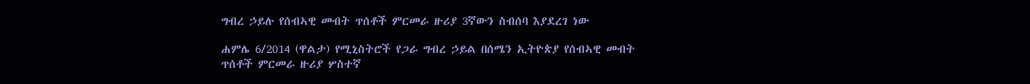ግብረ ኃይሉ የሰብኣዊ መብት ጥሰቶች ምርመራ ዙሪያ 3ኛውን ስብሰባ እያደረገ ነው

ሐምሌ 6/2014 (ዋልታ) የሚኒስትሮች የጋራ ግብረ ኃይል በሰሜን ኢትዮጵያ የሰብኣዊ መብት ጥሰቶች ምርመራ ዙሪያ ሦስተኛ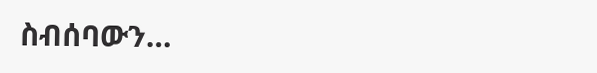ስብሰባውን…